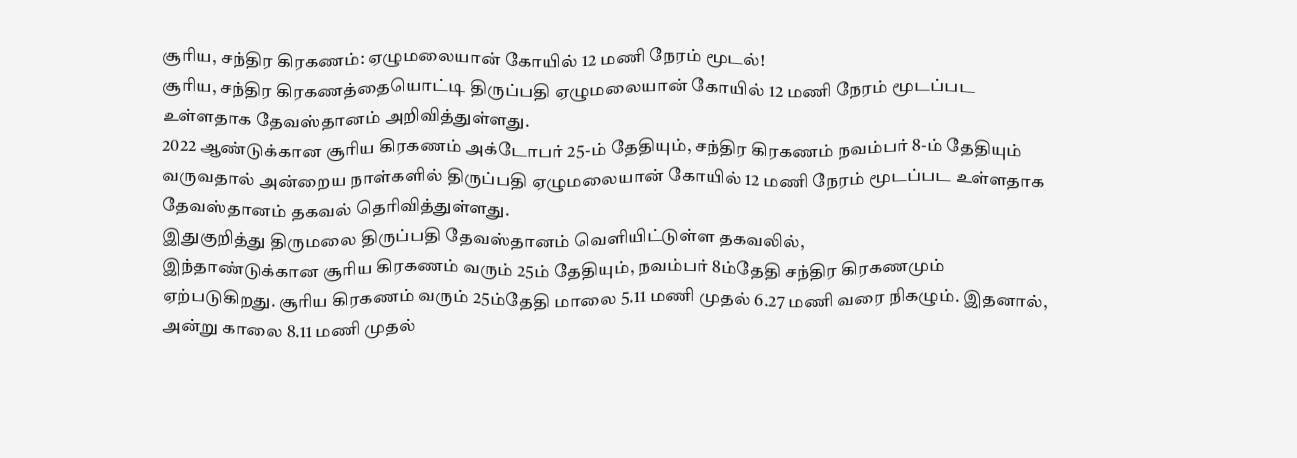சூரிய, சந்திர கிரகணம்: ஏழுமலையான் கோயில் 12 மணி நேரம் மூடல்!
சூரிய, சந்திர கிரகணத்தையொட்டி திருப்பதி ஏழுமலையான் கோயில் 12 மணி நேரம் மூடப்பட உள்ளதாக தேவஸ்தானம் அறிவித்துள்ளது.
2022 ஆண்டுக்கான சூரிய கிரகணம் அக்டோபர் 25-ம் தேதியும், சந்திர கிரகணம் நவம்பர் 8-ம் தேதியும் வருவதால் அன்றைய நாள்களில் திருப்பதி ஏழுமலையான் கோயில் 12 மணி நேரம் மூடப்பட உள்ளதாக தேவஸ்தானம் தகவல் தெரிவித்துள்ளது.
இதுகுறித்து திருமலை திருப்பதி தேவஸ்தானம் வெளியிட்டுள்ள தகவலில்,
இந்தாண்டுக்கான சூரிய கிரகணம் வரும் 25ம் தேதியும், நவம்பர் 8ம்தேதி சந்திர கிரகணமும் ஏற்படுகிறது. சூரிய கிரகணம் வரும் 25ம்தேதி மாலை 5.11 மணி முதல் 6.27 மணி வரை நிகழும். இதனால், அன்று காலை 8.11 மணி முதல்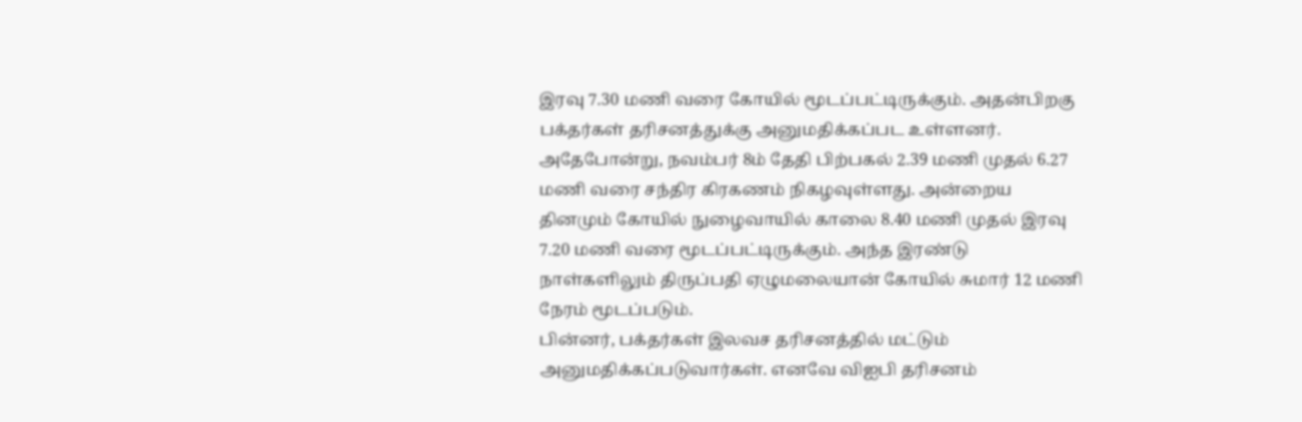இரவு 7.30 மணி வரை கோயில் மூடப்பட்டிருக்கும். அதன்பிறகு பக்தர்கள் தரிசனத்துக்கு அனுமதிக்கப்பட உள்ளனர்.
அதேபோன்று, நவம்பர் 8ம் தேதி பிற்பகல் 2.39 மணி முதல் 6.27 மணி வரை சந்திர கிரகணம் நிகழவுள்ளது. அன்றைய தினமும் கோயில் நுழைவாயில் காலை 8.40 மணி முதல் இரவு 7.20 மணி வரை மூடப்பட்டிருக்கும். அந்த இரண்டு நாள்களிலும் திருப்பதி ஏழுமலையான் கோயில் சுமார் 12 மணி நேரம் மூடப்படும்.
பின்னர், பக்தர்கள் இலவச தரிசனத்தில் மட்டும் அனுமதிக்கப்படுவார்கள். எனவே விஐபி தரிசனம்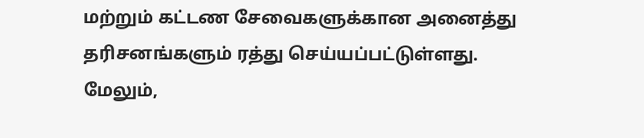மற்றும் கட்டண சேவைகளுக்கான அனைத்து தரிசனங்களும் ரத்து செய்யப்பட்டுள்ளது.
மேலும்,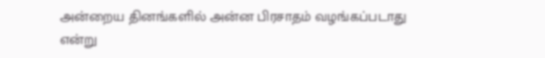அன்றைய தினங்களில் அன்ன பிரசாதம் வழங்கப்படாது என்று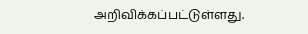அறிவிக்கப்பட்டுள்ளது.